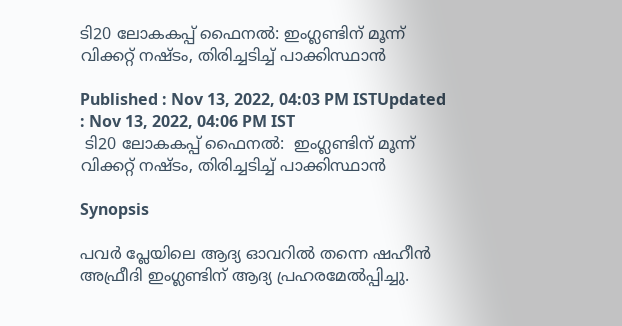ടി20 ലോകകപ്പ് ഫൈനല്‍: ഇംഗ്ലണ്ടിന് മൂന്ന് വിക്കറ്റ് നഷ്ടം, തിരിച്ചടിച്ച് പാക്കിസ്ഥാന്‍

Published : Nov 13, 2022, 04:03 PM ISTUpdated : Nov 13, 2022, 04:06 PM IST
 ടി20 ലോകകപ്പ് ഫൈനല്‍:  ഇംഗ്ലണ്ടിന് മൂന്ന് വിക്കറ്റ് നഷ്ടം, തിരിച്ചടിച്ച് പാക്കിസ്ഥാന്‍

Synopsis

പവര്‍ പ്ലേയിലെ ആദ്യ ഓവറില്‍ തന്നെ ഷഹീന്‍ അഫ്രീദി ഇംഗ്ലണ്ടിന് ആദ്യ പ്രഹരമേല്‍പ്പിച്ചു.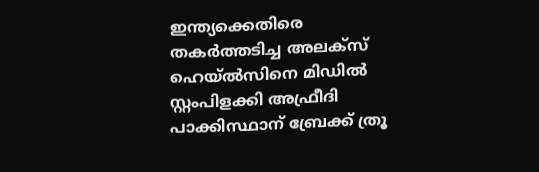ഇന്ത്യക്കെതിരെ തകര്‍ത്തടിച്ച അലക്സ് ഹെയ്ല്‍സിനെ മിഡില്‍ സ്റ്റംപിളക്കി അഫ്രീദി പാക്കിസ്ഥാന് ബ്രേക്ക് ത്രൂ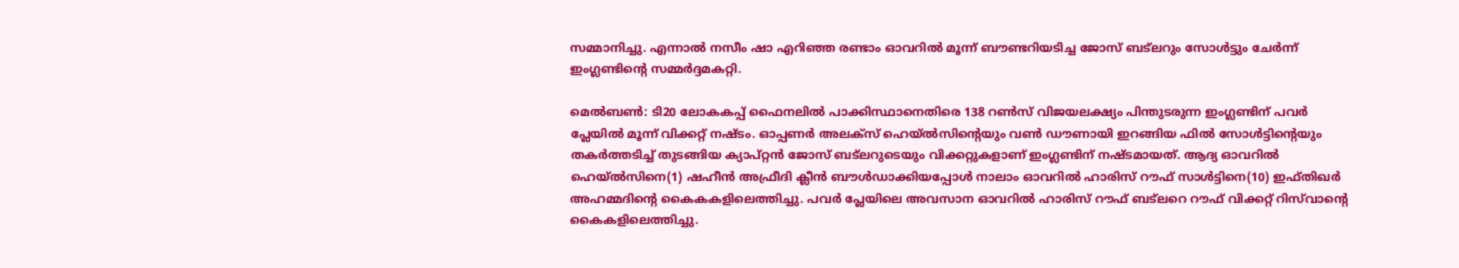സമ്മാനിച്ചു. എന്നാല്‍ നസീം ഷാ എറിഞ്ഞ രണ്ടാം ഓവറില്‍ മൂന്ന് ബൗണ്ടറിയടിച്ച ജോസ് ബട്‌ലറും സോള്‍ട്ടും ചേര്‍ന്ന് ഇംഗ്ലണ്ടിന്‍റെ സമ്മര്‍ദ്ദമകറ്റി.

മെല്‍ബണ്‍: ടി20 ലോകകപ്പ് ഫൈനലില്‍ പാക്കിസ്ഥാനെതിരെ 138 റണ്‍സ് വിജയലക്ഷ്യം പിന്തുടരുന്ന ഇംഗ്ലണ്ടിന് പവര്‍ പ്ലേയില്‍ മൂന്ന് വിക്കറ്റ് നഷ്ടം. ഓപ്പണര്‍ അലക്സ് ഹെയ്ല്‍സിന്‍റെയും വണ്‍ ഡൗണായി ഇറങ്ങിയ ഫില്‍ സോള്‍ട്ടിന്‍റെയും തകര്‍ത്തടിച്ച് തുടങ്ങിയ ക്യാപ്റ്റന്‍ ജോസ് ബട്‌ലറുടെയും വിക്കറ്റുകളാണ് ഇംഗ്ലണ്ടിന് നഷ്ടമായത്. ആദ്യ ഓവറില്‍ ഹെയ്ല്‍സിനെ(1) ഷഹീന്‍ അഫ്രീദി ക്ലീന്‍ ബൗള്‍ഡാക്കിയപ്പോള്‍ നാലാം ഓവറില്‍ ഹാരിസ് റൗഫ് സാള്‍ട്ടിനെ(10) ഇഫ്തിഖര്‍ അഹമ്മദിന്‍റെ കൈകകളിലെത്തിച്ചു. പവര്‍ പ്ലേയിലെ അവസാന ഓവറില്‍ ഹാരിസ് റൗഫ് ബട്‌ലറെ റൗഫ് വിക്കറ്റ് റിസ്‌വാന്‍റെ കൈകളിലെത്തിച്ചു.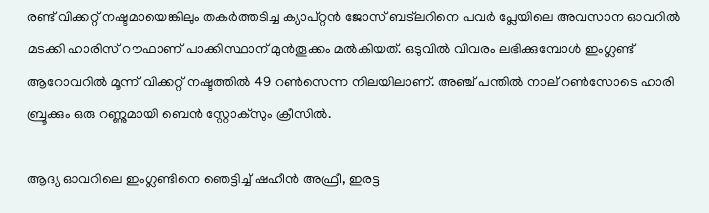രണ്ട് വിക്കറ്റ് നഷ്ടമായെങ്കിലും തകര്‍ത്തടിച്ച ക്യാപ്റ്റന്‍ ജോസ് ബട്‌ലറിനെ പവര്‍ പ്ലേയിലെ അവസാന ഓവറില്‍ മടക്കി ഹാരിസ് റൗഫാണ് പാക്കിസ്ഥാന് മുന്‍തൂക്കം മല്‍കിയത്. ഒടുവില്‍ വിവരം ലഭിക്കുമ്പോള്‍ ഇംഗ്ലണ്ട് ആറോവറില്‍ മൂന്ന് വിക്കറ്റ് നഷ്ടത്തില്‍ 49 റണ്‍സെന്ന നിലയിലാണ്. അഞ്ച് പന്തില്‍ നാല് റണ്‍സോടെ ഹാരി ബ്രൂക്കും ഒരു റണ്ണുമായി ബെന്‍ സ്റ്റോക്സും ക്രീസില്‍.

ആദ്യ ഓവറിലെ ഇംഗ്ലണ്ടിനെ ഞെട്ടിച്ച് ഷഹീന്‍ അഫ്രീ, ഇരട്ട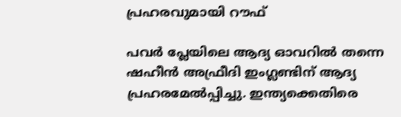പ്രഹരവുമായി റൗഫ്

പവര്‍ പ്ലേയിലെ ആദ്യ ഓവറില്‍ തന്നെ ഷഹീന്‍ അഫ്രീദി ഇംഗ്ലണ്ടിന് ആദ്യ പ്രഹരമേല്‍പ്പിച്ചു. ഇന്ത്യക്കെതിരെ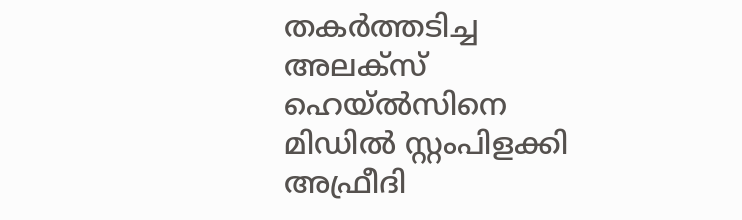തകര്‍ത്തടിച്ച അലക്സ് ഹെയ്ല്‍സിനെ മിഡില്‍ സ്റ്റംപിളക്കി അഫ്രീദി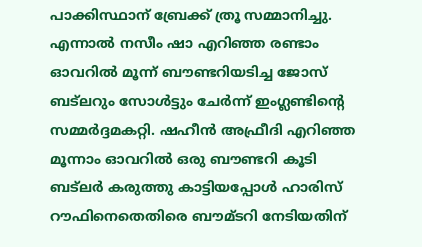പാക്കിസ്ഥാന് ബ്രേക്ക് ത്രൂ സമ്മാനിച്ചു. എന്നാല്‍ നസീം ഷാ എറിഞ്ഞ രണ്ടാം ഓവറില്‍ മൂന്ന് ബൗണ്ടറിയടിച്ച ജോസ് ബട്‌ലറും സോള്‍ട്ടും ചേര്‍ന്ന് ഇംഗ്ലണ്ടിന്‍റെ സമ്മര്‍ദ്ദമകറ്റി. ഷഹീന്‍ അഫ്രീദി എറിഞ്ഞ മൂന്നാം ഓവറില്‍ ഒരു ബൗണ്ടറി കൂടി ബട്‌ലര്‍ കരുത്തു കാട്ടിയപ്പോള്‍ ഹാരിസ് റൗഫിനെതെതിരെ ബൗമ്ടറി നേടിയതിന്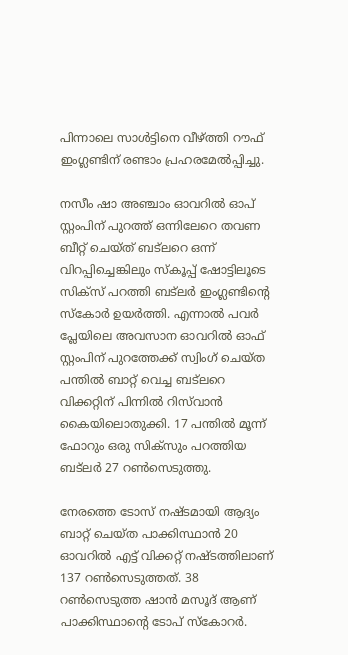പിന്നാലെ സാള്‍ട്ടിനെ വീഴ്ത്തി റൗഫ് ഇംഗ്ലണ്ടിന് രണ്ടാം പ്രഹരമേല്‍പ്പിച്ചു.

നസീം ഷാ അഞ്ചാം ഓവറില്‍ ഓപ് സ്റ്റംപിന് പുറത്ത് ഒന്നിലേറെ തവണ ബീറ്റ് ചെയ്ത് ബട്‌ലറെ ഒന്ന് വിറപ്പിച്ചെങ്കിലും സ്കൂപ്പ് ഷോട്ടിലൂടെ സിക്സ് പറത്തി ബട്‌ലര്‍ ഇംഗ്ലണ്ടിന്‍റെ സ്കോര്‍ ഉയര്‍ത്തി. എന്നാല്‍ പവര്‍ പ്ലേയിലെ അവസാന ഓവറില്‍ ഓഫ് സ്റ്റംപിന് പുറത്തേക്ക് സ്വിംഗ് ചെയ്ത പന്തില്‍ ബാറ്റ് വെച്ച ബട്‌ലറെ വിക്കറ്റിന് പിന്നില്‍ റി‌സ്‌വാന്‍ കൈയിലൊതുക്കി. 17 പന്തില്‍ മൂന്ന് ഫോറും ഒരു സിക്സും പറത്തിയ ബട്‌ലര്‍ 27 റണ്‍സെടുത്തു.

നേരത്തെ ടോസ് നഷ്ടമായി ആദ്യം ബാറ്റ് ചെയ്ത പാക്കിസ്ഥാന്‍ 20 ഓവറില്‍ എട്ട് വിക്കറ്റ് നഷ്ടത്തിലാണ് 137 റണ്‍സെടുത്തത്. 38 റണ്‍സെടുത്ത ഷാന്‍ മസൂദ് ആണ് പാക്കിസ്ഥാന്‍റെ ടോപ് സ്കോറര്‍.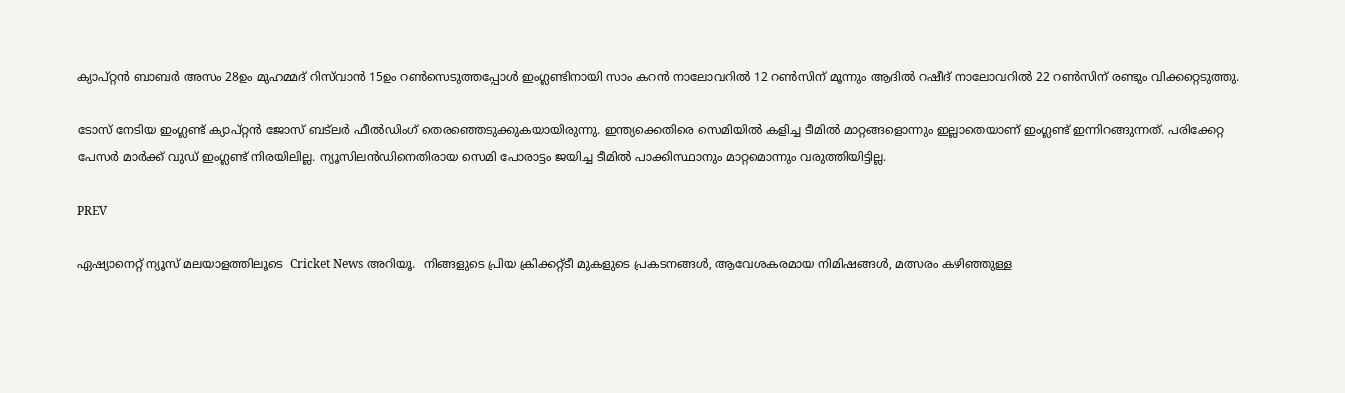ക്യാപ്റ്റന്‍ ബാബര്‍ അസം 28ഉം മുഹമ്മദ് റിസ്‌വാന്‍ 15ഉം റണ്‍സെടുത്തപ്പോള്‍ ഇംഗ്ലണ്ടിനായി സാം കറന്‍ നാലോവറില്‍ 12 റണ്‍സിന് മൂന്നും ആദില്‍ റഷീദ് നാലോവറില്‍ 22 റണ്‍സിന് രണ്ടും വിക്കറ്റെടുത്തു.

ടോസ് നേടിയ ഇംഗ്ലണ്ട് ക്യാപ്റ്റന്‍ ജോസ് ബട്‌ലര്‍ ഫീല്‍ഡിംഗ് തെര‍ഞ്ഞെടുക്കുകയായിരുന്നു. ഇന്ത്യക്കെതിരെ സെമിയില്‍ കളിച്ച ടീമില്‍ മാറ്റങ്ങളൊന്നും ഇല്ലാതെയാണ് ഇംഗ്ലണ്ട് ഇന്നിറങ്ങുന്നത്. പരിക്കേറ്റ പേസര്‍ മാര്‍ക്ക് വുഡ് ഇംഗ്ലണ്ട് നിരയിലില്ല. ന്യൂസിലന്‍ഡിനെതിരായ സെമി പോരാട്ടം ജയിച്ച ടീമില്‍ പാക്കിസ്ഥാനും മാറ്റമൊന്നും വരുത്തിയിട്ടില്ല.

PREV

ഏഷ്യാനെറ്റ് ന്യൂസ് മലയാളത്തിലൂടെ  Cricket News അറിയൂ.  നിങ്ങളുടെ പ്രിയ ക്രിക്കറ്റ്ടീ മുകളുടെ പ്രകടനങ്ങൾ, ആവേശകരമായ നിമിഷങ്ങൾ, മത്സരം കഴിഞ്ഞുള്ള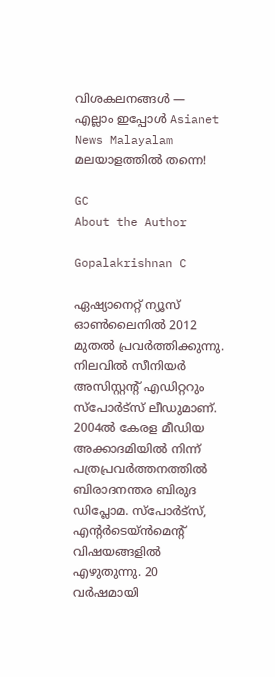വിശകലനങ്ങൾ — എല്ലാം ഇപ്പോൾ Asianet News Malayalam മലയാളത്തിൽ തന്നെ!

GC
About the Author

Gopalakrishnan C

ഏഷ്യാനെറ്റ് ന്യൂസ് ഓണ്‍ലൈനില്‍ 2012 മുതല്‍ പ്രവര്‍ത്തിക്കുന്നു. നിലവില്‍ സീനിയര്‍ അസിസ്റ്റന്‍റ് എഡിറ്ററും സ്പോർട്സ് ലീഡുമാണ്. 2004ൽ കേരള മീഡിയ അക്കാദമിയില്‍ നിന്ന് പത്രപ്രവര്‍ത്തനത്തില്‍ ബിരാദനന്തര ബിരുദ ഡിപ്ലോമ. സ്പോര്‍ട്സ്, എന്‍റര്‍ടെയ്ൻമെന്‍റ് വിഷയങ്ങളില്‍ എഴുതുന്നു. 20 വര്‍ഷമായി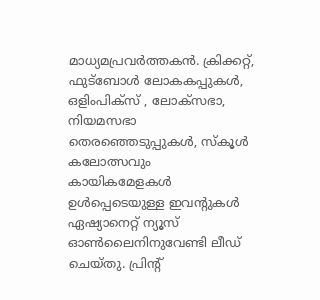മാധ്യമപ്രവര്‍ത്തകൻ. ക്രിക്കറ്റ്, ഫുട്ബോള്‍ ലോകകപ്പുകൾ, ഒളിംപിക്സ് , ലോക്സഭാ, നിയമസഭാ തെരഞ്ഞെടുപ്പുകള്‍, സ്കൂള്‍ കലോത്സവും കായികമേളകള്‍ ഉള്‍പ്പെടെയുള്ള ഇവന്‍റുകള്‍ ഏഷ്യാനെറ്റ് ന്യൂസ് ഓണ്‍ലൈനിനുവേണ്ടി ലീഡ് ചെയ്തു. പ്രിന്‍റ്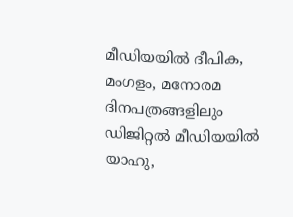മീഡിയയില്‍ ദീപിക, മംഗളം, മനോരമ ദിനപത്രങ്ങളിലും ഡിജിറ്റൽ മീഡിയയില്‍ യാഹു,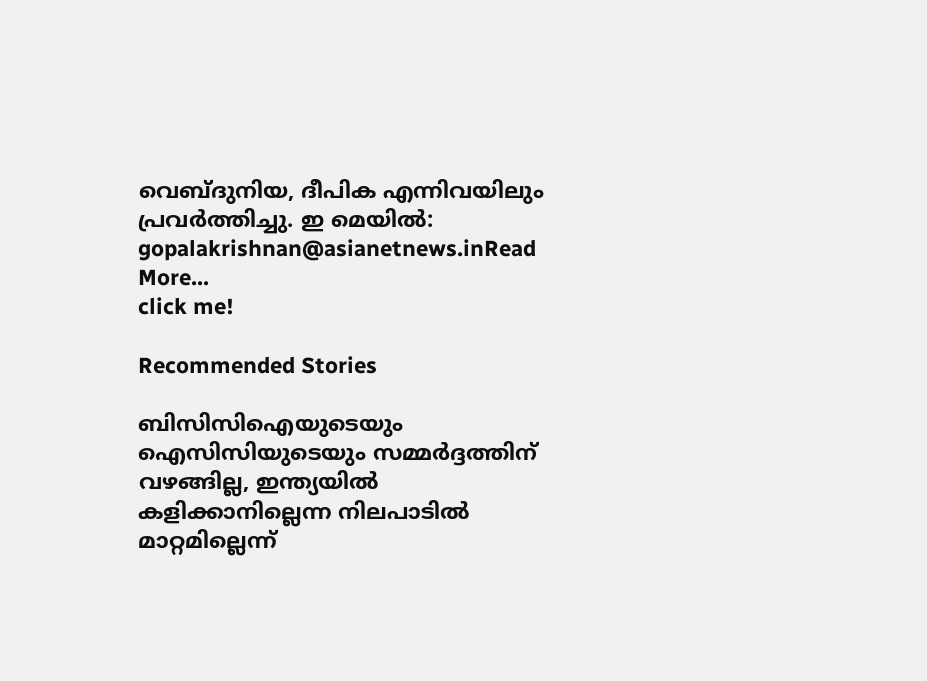വെബ്ദുനിയ, ദീപിക എന്നിവയിലും പ്രവര്‍ത്തിച്ചു. ഇ മെയില്‍: gopalakrishnan@asianetnews.inRead More...
click me!

Recommended Stories

ബിസിസിഐയുടെയും ഐസിസിയുടെയും സമ്മര്‍ദ്ദത്തിന് വഴങ്ങില്ല, ഇന്ത്യയില്‍ കളിക്കാനില്ലെന്ന നിലപാടില്‍ മാറ്റമില്ലെന്ന്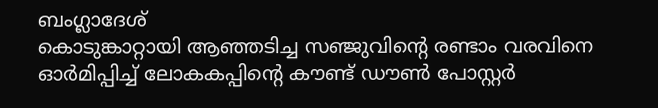ബംഗ്ലാദേശ്
കൊടുങ്കാറ്റായി ആഞ്ഞടിച്ച സഞ്ജുവിന്‍റെ രണ്ടാം വരവിനെ ഓർമിപ്പിച്ച് ലോകകപ്പിന്‍റെ കൗണ്ട് ഡൗണ്‍ പോസ്റ്റർ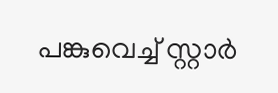പങ്കുവെച്ച് സ്റ്റാര്‍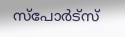സ്പോര്‍ട്സ്